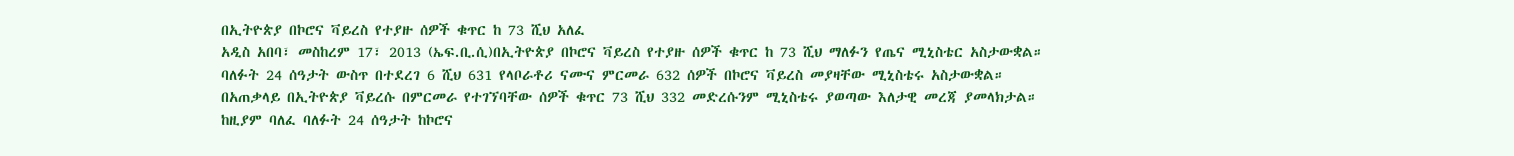በኢትዮጵያ በኮሮና ቫይረስ የተያዙ ሰዎች ቁጥር ከ 73 ሺህ አለፈ
አዲስ አበባ፣ መስከረም 17፣ 2013 (ኤፍ.ቢ.ሲ)በኢትዮጵያ በኮሮና ቫይረስ የተያዙ ሰዎች ቁጥር ከ 73 ሺህ ማለፉን የጤና ሚኒስቴር አስታውቋል።
ባለፉት 24 ሰዓታት ውስጥ በተደረገ 6 ሺህ 631 የላቦራቶሪ ናሙና ምርመራ 632 ሰዎች በኮሮና ቫይረስ መያዛቸው ሚኒስቴሩ አስታውቋል።
በአጠቃላይ በኢትዮጵያ ቫይረሱ በምርመራ የተገኘባቸው ሰዎች ቁጥር 73 ሺህ 332 መድረሱንም ሚኒስቴሩ ያወጣው እለታዊ መረጃ ያመላክታል።
ከዚያም ባለፈ ባለፉት 24 ሰዓታት ከኮሮና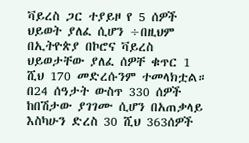ቫይረስ ጋር ተያይዞ የ 5 ሰዎች ህይወት ያለፈ ሲሆን ÷በዚህም በኢትዮጵያ በኮሮና ቫይረስ ህይወታቸው ያለፈ ሰዎቸ ቁጥር 1 ሺህ 170 መድረሱንም ተመላክቷል።
በ24 ሰዓታት ውስጥ 330 ሰዎች ከበሽታው ያገገሙ ሲሆን በአጠቃላይ እስካሁን ድረስ 30 ሺህ 363ሰዎች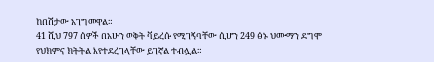ከበሽታው አገግመዋል።
41 ሺህ 797 ሰዎች በአሁን ወቅት ቫይረሱ የሚገኝባቸው ሲሆን 249 ፅኑ ህሙማን ደግሞ የህክምና ክትትል እየተደረገላቸው ይገኛል ተብሏል።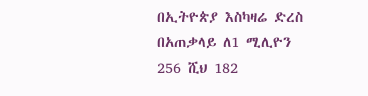በኢትዮጵያ እስካዛሬ ድረስ በአጠቃላይ ለ1 ሚሊዮን 256 ሺህ 182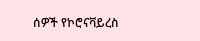ሰዎች የኮሮናቫይረስ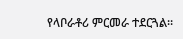የላቦራቶሪ ምርመራ ተደርጓል።